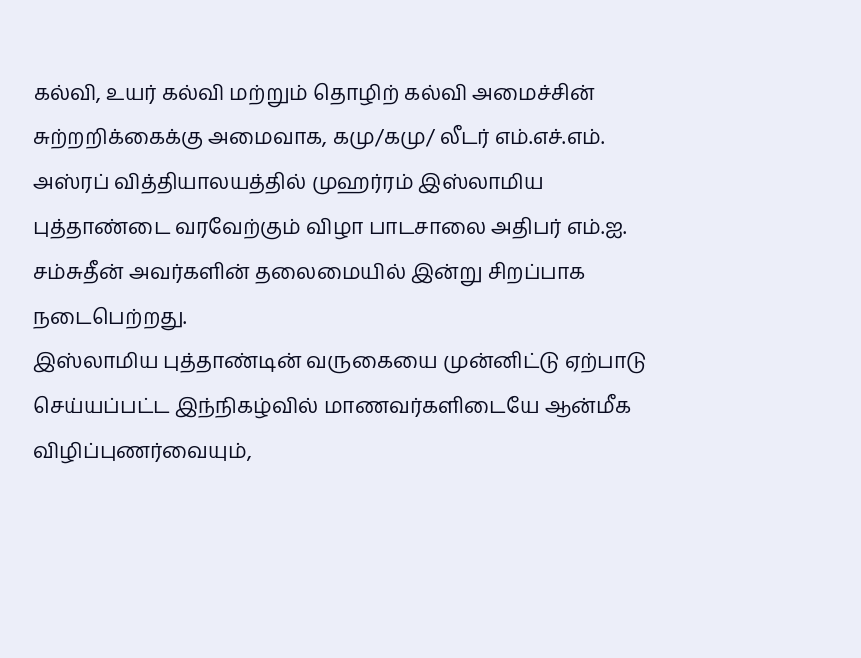கல்வி, உயர் கல்வி மற்றும் தொழிற் கல்வி அமைச்சின் சுற்றறிக்கைக்கு அமைவாக, கமு/கமு/ லீடர் எம்.எச்.எம். அஸ்ரப் வித்தியாலயத்தில் முஹர்ரம் இஸ்லாமிய புத்தாண்டை வரவேற்கும் விழா பாடசாலை அதிபர் எம்.ஐ. சம்சுதீன் அவர்களின் தலைமையில் இன்று சிறப்பாக நடைபெற்றது.
இஸ்லாமிய புத்தாண்டின் வருகையை முன்னிட்டு ஏற்பாடு செய்யப்பட்ட இந்நிகழ்வில் மாணவர்களிடையே ஆன்மீக விழிப்புணர்வையும்,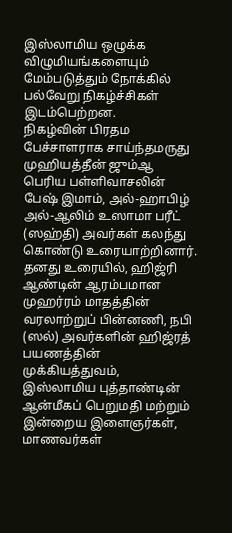இஸ்லாமிய ஒழுக்க விழுமியங்களையும் மேம்படுத்தும் நோக்கில் பல்வேறு நிகழ்ச்சிகள் இடம்பெற்றன.
நிகழ்வின் பிரதம பேச்சாளராக சாய்ந்தமருது முஹியத்தீன் ஜும்ஆ பெரிய பள்ளிவாசலின் பேஷ் இமாம், அல்-ஹாபிழ் அல்-ஆலிம் உஸாமா பரீட் (ஸஹ்தி) அவர்கள் கலந்து கொண்டு உரையாற்றினார். தனது உரையில், ஹிஜ்ரி ஆண்டின் ஆரம்பமான முஹர்ரம் மாதத்தின் வரலாற்றுப் பின்னணி, நபி (ஸல்) அவர்களின் ஹிஜ்ரத் பயணத்தின் முக்கியத்துவம், இஸ்லாமிய புத்தாண்டின் ஆன்மீகப் பெறுமதி மற்றும் இன்றைய இளைஞர்கள், மாணவர்கள்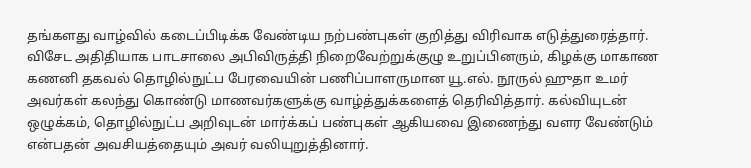தங்களது வாழ்வில் கடைப்பிடிக்க வேண்டிய நற்பண்புகள் குறித்து விரிவாக எடுத்துரைத்தார்.
விசேட அதிதியாக பாடசாலை அபிவிருத்தி நிறைவேற்றுக்குழு உறுப்பினரும், கிழக்கு மாகாண கணனி தகவல் தொழில்நுட்ப பேரவையின் பணிப்பாளருமான யூ.எல். நூருல் ஹுதா உமர் அவர்கள் கலந்து கொண்டு மாணவர்களுக்கு வாழ்த்துக்களைத் தெரிவித்தார். கல்வியுடன் ஒழுக்கம், தொழில்நுட்ப அறிவுடன் மார்க்கப் பண்புகள் ஆகியவை இணைந்து வளர வேண்டும் என்பதன் அவசியத்தையும் அவர் வலியுறுத்தினார்.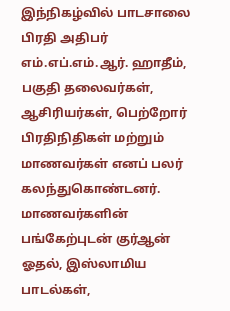இந்நிகழ்வில் பாடசாலை பிரதி அதிபர் எம்.எப்.எம்.ஆர். ஹாதீம், பகுதி தலைவர்கள், ஆசிரியர்கள், பெற்றோர் பிரதிநிதிகள் மற்றும் மாணவர்கள் எனப் பலர் கலந்துகொண்டனர்.
மாணவர்களின் பங்கேற்புடன் குர்ஆன் ஓதல், இஸ்லாமிய பாடல்கள்,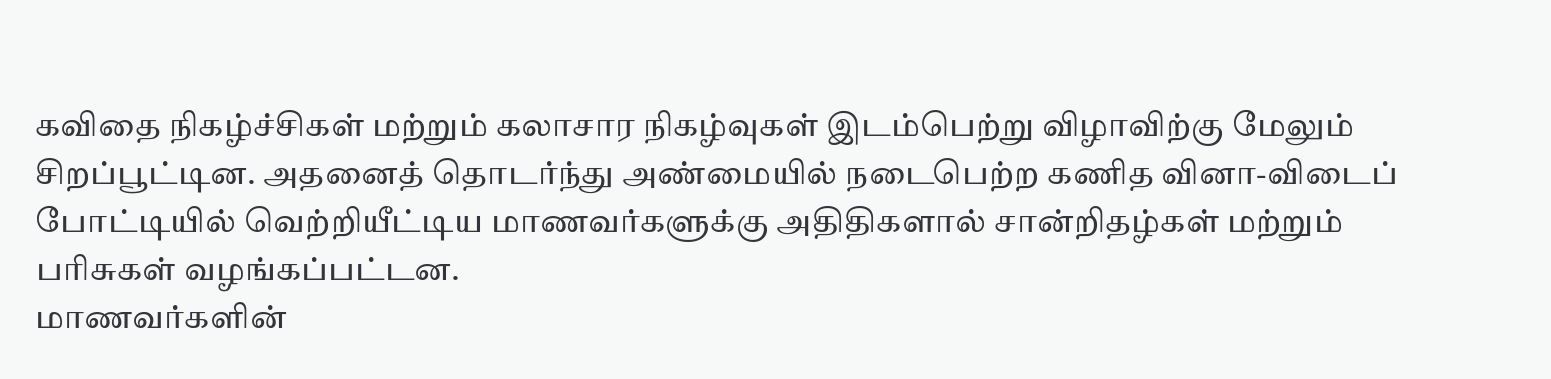கவிதை நிகழ்ச்சிகள் மற்றும் கலாசார நிகழ்வுகள் இடம்பெற்று விழாவிற்கு மேலும் சிறப்பூட்டின. அதனைத் தொடர்ந்து அண்மையில் நடைபெற்ற கணித வினா-விடைப் போட்டியில் வெற்றியீட்டிய மாணவர்களுக்கு அதிதிகளால் சான்றிதழ்கள் மற்றும் பரிசுகள் வழங்கப்பட்டன.
மாணவர்களின்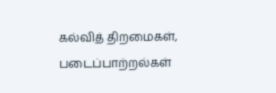கல்வித் திறமைகள், படைப்பாற்றல்கள்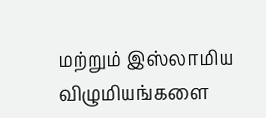மற்றும் இஸ்லாமிய விழுமியங்களை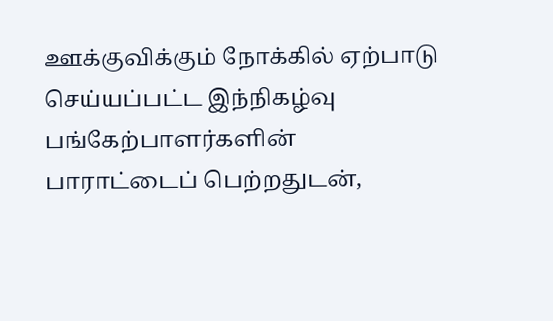ஊக்குவிக்கும் நோக்கில் ஏற்பாடு செய்யப்பட்ட இந்நிகழ்வு பங்கேற்பாளர்களின் பாராட்டைப் பெற்றதுடன்,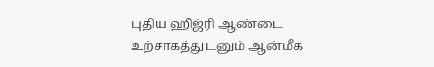புதிய ஹிஜ்ரி ஆண்டை உற்சாகத்துடனும் ஆன்மீக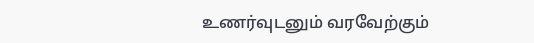உணர்வுடனும் வரவேற்கும்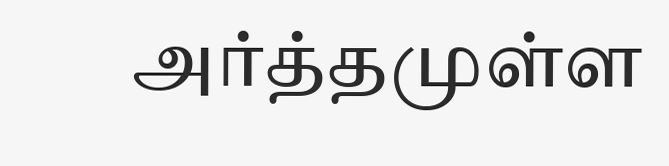அர்த்தமுள்ள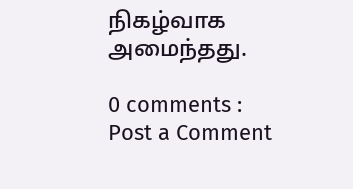நிகழ்வாக அமைந்தது.

0 comments :
Post a Comment